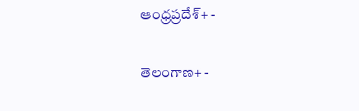ఆంధ్రప్రదేశ్+ -

తెలంగాణ+ -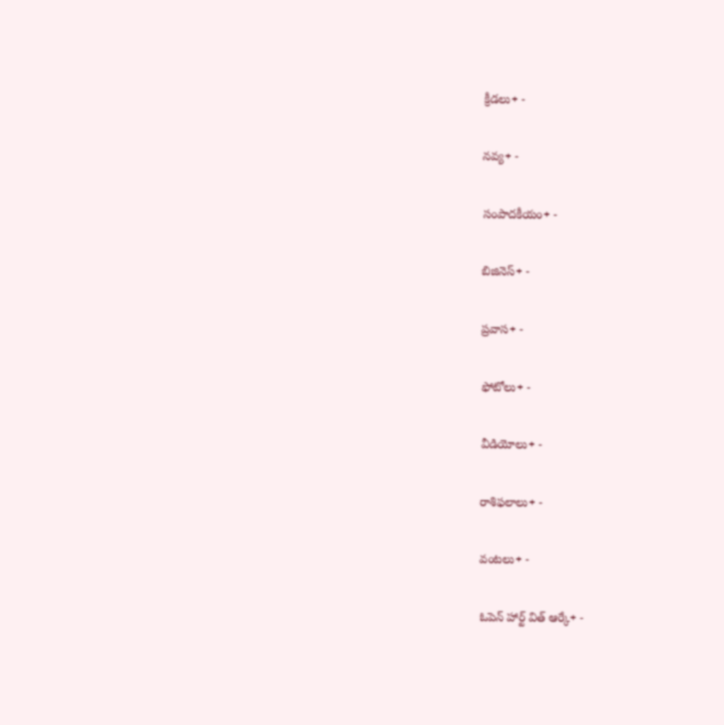క్రీడలు+ -

నవ్య+ -

సంపాదకీయం+ -

బిజినెస్+ -

ప్రవాస+ -

ఫోటోలు+ -

వీడియోలు+ -

రాశిఫలాలు+ -

వంటలు+ -

ఓపెన్ హార్ట్ విత్ ఆర్కే+ -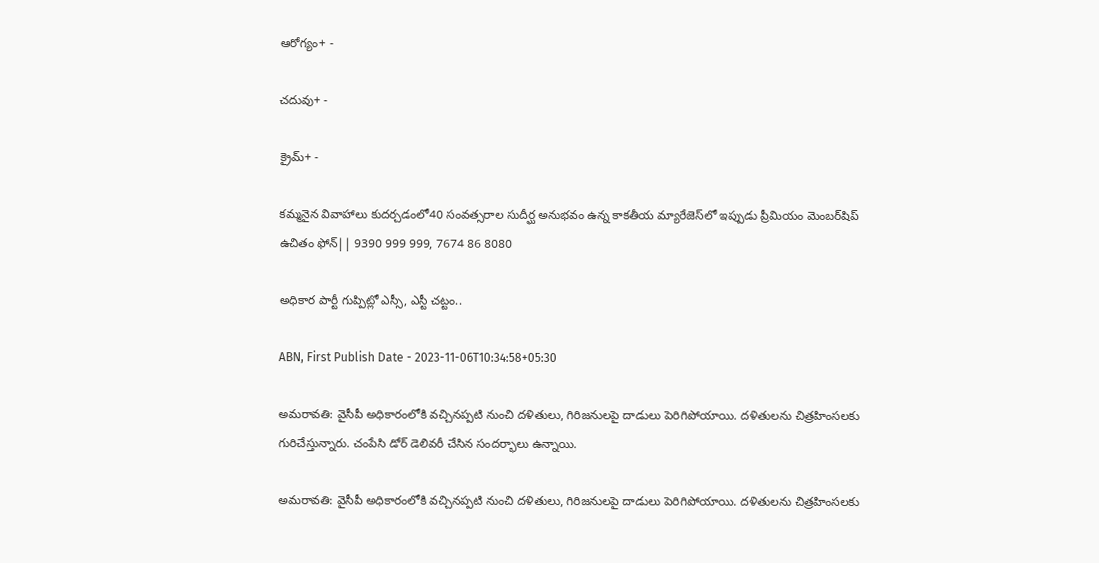ఆరోగ్యం+ -

చదువు+ -

క్రైమ్+ -

కమ్మనైన వివాహాలు కుదర్చడంలో40 సంవత్సరాల సుదీర్ఘ అనుభవం ఉన్న కాకతీయ మ్యారేజెస్‌లో ఇప్పుడు ప్రీమియం మెంబర్‌షిప్‌ ఉచితం ఫోన్|| 9390 999 999, 7674 86 8080

అధికార పార్టీ గుప్పిట్లో ఎస్సీ, ఎస్టీ చట్టం..

ABN, First Publish Date - 2023-11-06T10:34:58+05:30

అమరావతి: వైసీపీ అధికారంలోకి వచ్చినప్పటి నుంచి దళితులు, గిరిజనులపై దాడులు పెరిగిపోయాయి. దళితులను చిత్రహింసలకు గురిచేస్తున్నారు. చంపేసి డోర్ డెలివరీ చేసిన సందర్భాలు ఉన్నాయి.

అమరావతి: వైసీపీ అధికారంలోకి వచ్చినప్పటి నుంచి దళితులు, గిరిజనులపై దాడులు పెరిగిపోయాయి. దళితులను చిత్రహింసలకు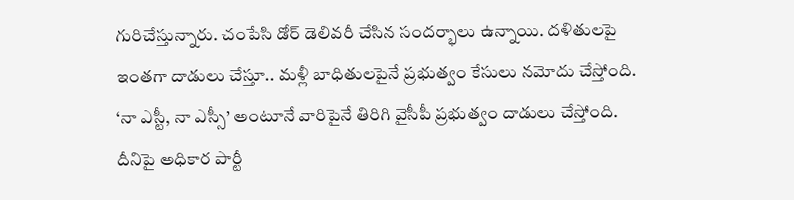గురిచేస్తున్నారు. చంపేసి డోర్ డెలివరీ చేసిన సందర్భాలు ఉన్నాయి. దళితులపై ఇంతగా దాడులు చేస్తూ.. మళ్లీ బాధితులపైనే ప్రభుత్వం కేసులు నమోదు చేస్తోంది. ‘నా ఎస్టీ, నా ఎస్సీ’ అంటూనే వారిపైనే తిరిగి వైసీపీ ప్రభుత్వం దాడులు చేస్తోంది. దీనిపై అధికార పార్టీ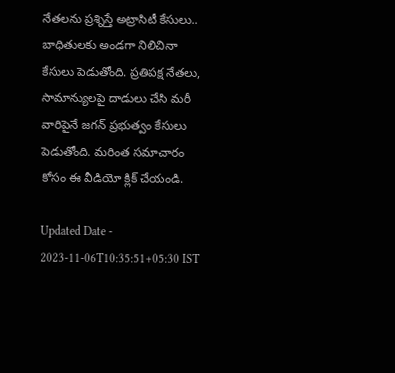నేతలను ప్రశ్నిస్తే అట్రాసిటీ కేసులు.. బాధితులకు అండగా నిలిచినా కేసులు పెడుతోంది. ప్రతిపక్ష నేతలు, సామాన్యులపై దాడులు చేసి మరీ వారిపైనే జగన్ ప్రభుత్వం కేసులు పెడుతోంది. మరింత సమాచారం కోసం ఈ వీడియో క్లిక్ చేయండి.

Updated Date - 2023-11-06T10:35:51+05:30 IST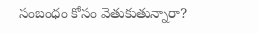సంబంధం కోసం వెతుకుతున్నారా?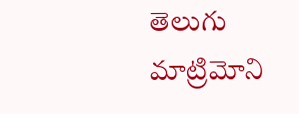తెలుగు మాట్రిమోని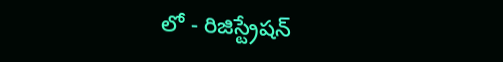లో - రిజిస్ట్రేషన్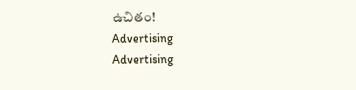ఉచితం!
Advertising
Advertising